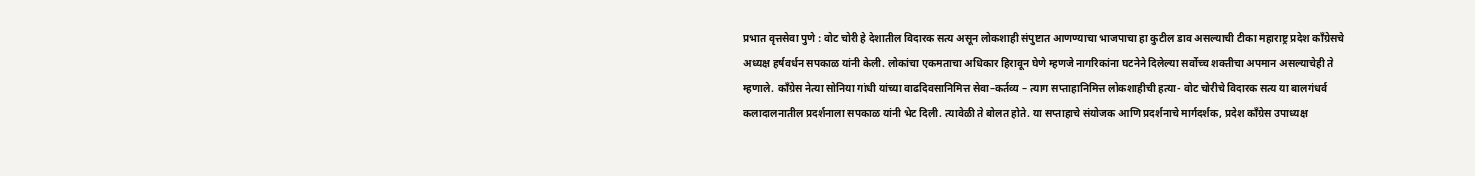प्रभात वृत्तसेवा पुणे : वोट चोरी हे देशातील विदारक सत्य असून लोकशाही संपुष्टात आणण्याचा भाजपाचा हा कुटील डाव असल्याची टीका महाराष्ट्र प्रदेश काँग्रेसचे अध्यक्ष हर्षवर्धन सपकाळ यांनी केली. लोकांचा एकमताचा अधिकार हिरावून घेणे म्हणजे नागरिकांना घटनेने दिलेल्या सर्वोच्च शक्तीचा अपमान असल्याचेही ते म्हणाले. कॉंग्रेस नेत्या सोनिया गांधी यांच्या वाढदिवसानिमित्त सेवा–कर्तव्य – त्याग सप्ताहानिमित्त लोकशाहीची हत्या- वोट चोरीचे विदारक सत्य या बालगंधर्व कलादालनातील प्रदर्शनाला सपकाळ यांनी भेट दिली. त्यावेळी ते बोलत होते. या सप्ताहाचे संयोजक आणि प्रदर्शनाचे मार्गदर्शक, प्रदेश काँग्रेस उपाध्यक्ष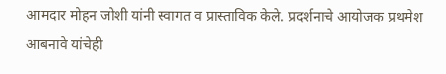आमदार मोहन जोशी यांनी स्वागत व प्रास्ताविक केले. प्रदर्शनाचे आयोजक प्रथमेश आबनावे यांचेही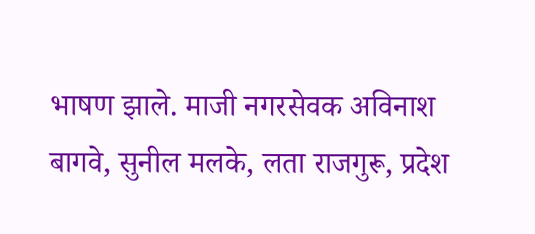भाषण झाले. माजी नगरसेवक अविनाश बागवे, सुनील मलके, लता राजगुरू, प्रदेश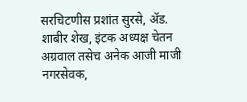सरचिटणीस प्रशांत सुरसे, ॲड. शाबीर शेख, इंटक अध्यक्ष चेतन अग्रवाल तसेच अनेक आजी माजी नगरसेवक,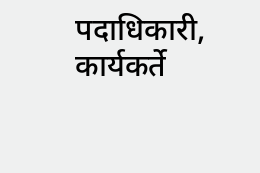पदाधिकारी, कार्यकर्ते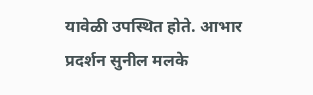यावेळी उपस्थित होते. आभार प्रदर्शन सुनील मलके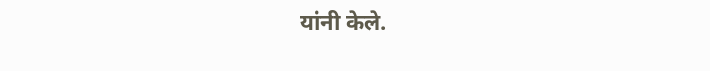यांनी केले.